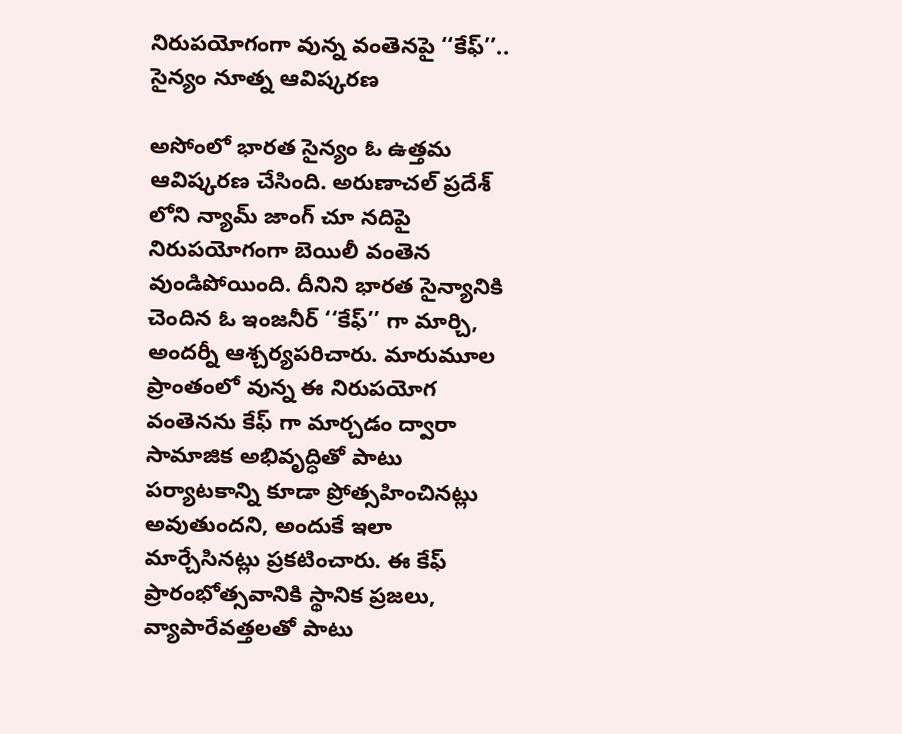నిరుపయోగంగా వున్న వంతెనపై ‘‘కేఫ్’’.. సైన్యం నూత్న ఆవిష్కరణ

అసోంలో భారత సైన్యం ఓ ఉత్తమ ఆవిష్కరణ చేసింది. అరుణాచల్ ప్రదేశ్ లోని న్యామ్ జాంగ్ చూ నదిపై నిరుపయోగంగా బెయిలీ వంతెన వుండిపోయింది. దీనిని భారత సైన్యానికి చెందిన ఓ ఇంజనీర్ ‘‘కేఫ్’’ గా మార్చి, అందర్నీ ఆశ్చర్యపరిచారు. మారుమూల ప్రాంతంలో వున్న ఈ నిరుపయోగ వంతెనను కేఫ్ గా మార్చడం ద్వారా సామాజిక అభివృద్ధితో పాటు పర్యాటకాన్ని కూడా ప్రోత్సహించినట్లు అవుతుందని, అందుకే ఇలా మార్చేసినట్లు ప్రకటించారు. ఈ కేఫ్ ప్రారంభోత్సవానికి స్థానిక ప్రజలు, వ్యాపారేవత్తలతో పాటు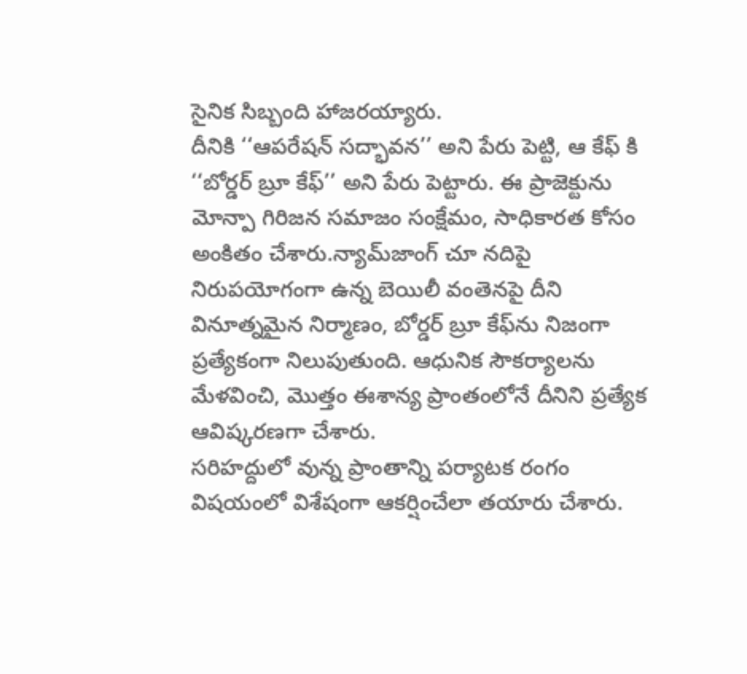సైనిక సిబ్బంది హాజరయ్యారు.
దీనికి ‘‘ఆపరేషన్ సద్భావన’’ అని పేరు పెట్టి, ఆ కేఫ్ కి ‘‘బోర్డర్ బ్రూ కేఫ్’’ అని పేరు పెట్టారు. ఈ ప్రాజెక్టును మోన్పా గిరిజన సమాజం సంక్షేమం, సాధికారత కోసం అంకితం చేశారు.న్యామ్‌జాంగ్ చూ నదిపై నిరుపయోగంగా ఉన్న బెయిలీ వంతెనపై దీని వినూత్నమైన నిర్మాణం, బోర్డర్ బ్రూ కేఫ్‌ను నిజంగా ప్రత్యేకంగా నిలుపుతుంది. ఆధునిక సౌకర్యాలను మేళవించి, మొత్తం ఈశాన్య ప్రాంతంలోనే దీనిని ప్రత్యేక ఆవిష్కరణగా చేశారు.
సరిహద్దులో వున్న ప్రాంతాన్ని పర్యాటక రంగం విషయంలో విశేషంగా ఆకర్షించేలా తయారు చేశారు.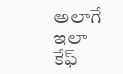అలాగే ఇలా కేఫ్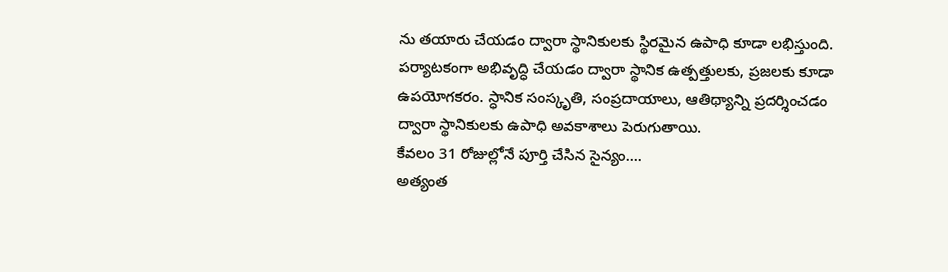ను తయారు చేయడం ద్వారా స్థానికులకు స్థిరమైన ఉపాధి కూడా లభిస్తుంది. పర్యాటకంగా అభివృద్ధి చేయడం ద్వారా స్థానిక ఉత్పత్తులకు, ప్రజలకు కూడా ఉపయోగకరం. స్ధానిక సంస్కృతి, సంప్రదాయాలు, ఆతిథ్యాన్ని ప్రదర్శించడం ద్వారా స్థానికులకు ఉపాధి అవకాశాలు పెరుగుతాయి.
కేవలం 31 రోజుల్లోనే పూర్తి చేసిన సైన్యం….
అత్యంత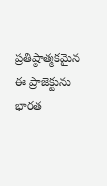ప్రతిష్ఠాత్మకమైన ఈ ప్రాజెక్టును భారత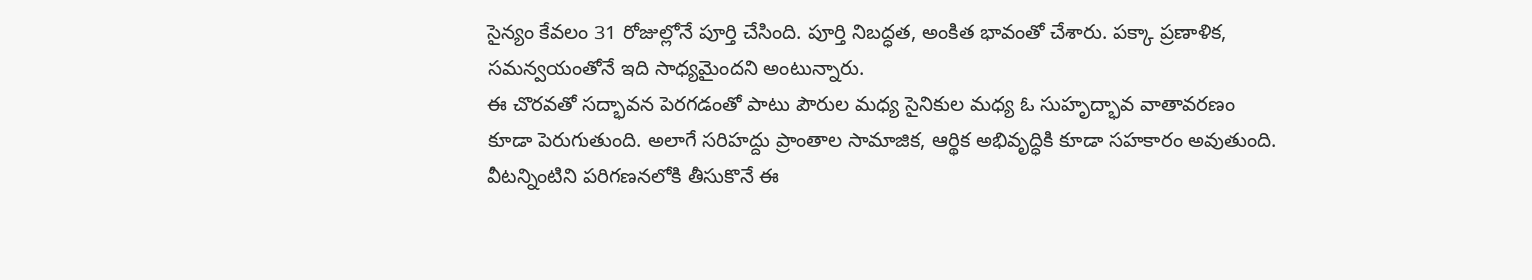సైన్యం కేవలం 31 రోజుల్లోనే పూర్తి చేసింది. పూర్తి నిబద్ధత, అంకిత భావంతో చేశారు. పక్కా ప్రణాళిక, సమన్వయంతోనే ఇది సాధ్యమైందని అంటున్నారు.
ఈ చొరవతో సద్భావన పెరగడంతో పాటు పౌరుల మధ్య సైనికుల మధ్య ఓ సుహృద్భావ వాతావరణం కూడా పెరుగుతుంది. అలాగే సరిహద్దు ప్రాంతాల సామాజిక, ఆర్థిక అభివృద్ధికి కూడా సహకారం అవుతుంది. వీటన్నింటిని పరిగణనలోకి తీసుకొనే ఈ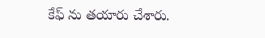కేఫ్ ను తయారు చేశారు.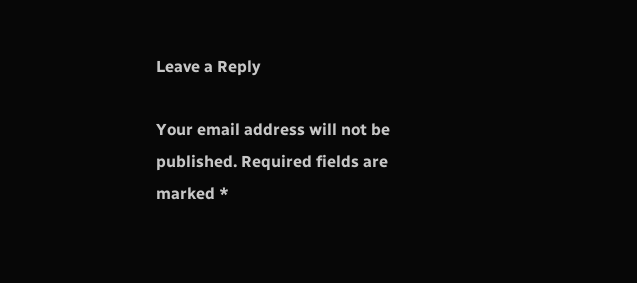Leave a Reply

Your email address will not be published. Required fields are marked *